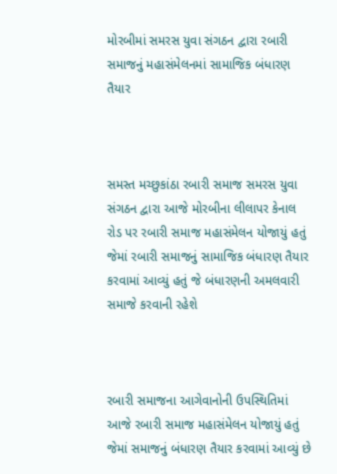મોરબીમાં સમરસ યુવા સંગઠન દ્વારા રબારી સમાજનું મહાસંમેલનમાં સામાજિક બંધારણ તૈયાર



સમસ્ત મચ્છુકાંઠા રબારી સમાજ સમરસ યુવા સંગઠન દ્વારા આજે મોરબીના લીલાપર કેનાલ રોડ પર રબારી સમાજ મહાસંમેલન યોજાયું હતું જેમાં રબારી સમાજનું સામાજિક બંધારણ તૈયાર કરવામાં આવ્યું હતું જે બંધારણની અમલવારી સમાજે કરવાની રહેશે



રબારી સમાજના આગેવાનોની ઉપસ્થિતિમાં આજે રબારી સમાજ મહાસંમેલન યોજાયું હતું જેમાં સમાજનું બંધારણ તૈયાર કરવામાં આવ્યું છે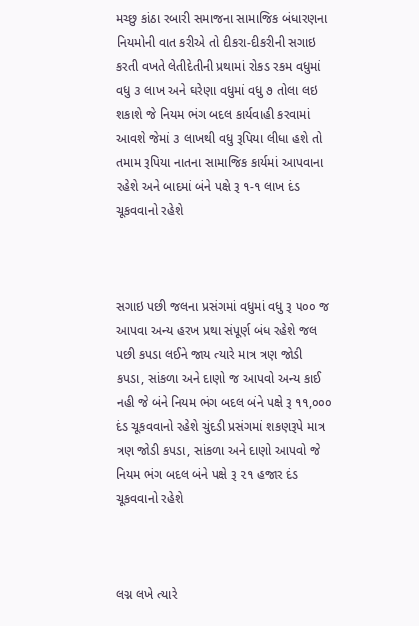મચ્છુ કાંઠા રબારી સમાજના સામાજિક બંધારણના નિયમોની વાત કરીએ તો દીકરા-દીકરીની સગાઇ કરતી વખતે લેતીદેતીની પ્રથામાં રોકડ રકમ વધુમાં વધુ ૩ લાખ અને ઘરેણા વધુમાં વધુ ૭ તોલા લઇ શકાશે જે નિયમ ભંગ બદલ કાર્યવાહી કરવામાં આવશે જેમાં ૩ લાખથી વધુ રૂપિયા લીધા હશે તો તમામ રૂપિયા નાતના સામાજિક કાર્યમાં આપવાના રહેશે અને બાદમાં બંને પક્ષે રૂ ૧-૧ લાખ દંડ ચૂકવવાનો રહેશે



સગાઇ પછી જલના પ્રસંગમાં વધુમાં વધુ રૂ ૫૦૦ જ આપવા અન્ય હરખ પ્રથા સંપૂર્ણ બંધ રહેશે જલ પછી કપડા લઈને જાય ત્યારે માત્ર ત્રણ જોડી કપડા, સાંકળા અને દાણો જ આપવો અન્ય કાઈ નહી જે બંને નિયમ ભંગ બદલ બંને પક્ષે રૂ ૧૧,૦૦૦ દંડ ચૂકવવાનો રહેશે ચુંદડી પ્રસંગમાં શકણરૂપે માત્ર ત્રણ જોડી કપડા, સાંકળા અને દાણો આપવો જે નિયમ ભંગ બદલ બંને પક્ષે રૂ ૨૧ હજાર દંડ ચૂકવવાનો રહેશે



લગ્ન લખે ત્યારે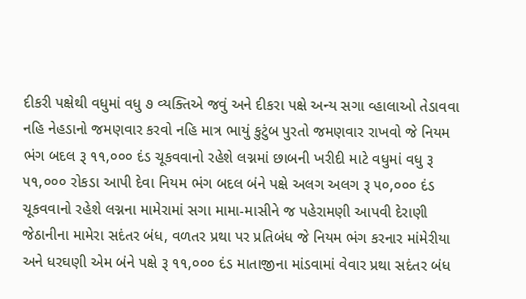દીકરી પક્ષેથી વધુમાં વધુ ૭ વ્યક્તિએ જવું અને દીકરા પક્ષે અન્ય સગા વ્હાલાઓ તેડાવવા નહિ નેહડાનો જમણવાર કરવો નહિ માત્ર ભાયું કુટુંબ પુરતો જમણવાર રાખવો જે નિયમ ભંગ બદલ રૂ ૧૧,૦૦૦ દંડ ચૂકવવાનો રહેશે લગ્નમાં છાબની ખરીદી માટે વધુમાં વધુ રૂ ૫૧,૦૦૦ રોકડા આપી દેવા નિયમ ભંગ બદલ બંને પક્ષે અલગ અલગ રૂ ૫૦,૦૦૦ દંડ ચૂકવવાનો રહેશે લગ્નના મામેરામાં સગા મામા-માસીને જ પહેરામણી આપવી દેરાણી જેઠાનીના મામેરા સદંતર બંધ, વળતર પ્રથા પર પ્રતિબંધ જે નિયમ ભંગ કરનાર માંમેરીયા અને ધરઘણી એમ બંને પક્ષે રૂ ૧૧,૦૦૦ દંડ માતાજીના માંડવામાં વેવાર પ્રથા સદંતર બંધ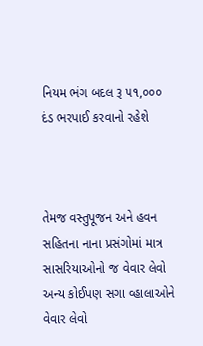નિયમ ભંગ બદલ રૂ ૫૧,૦૦૦ દંડ ભરપાઈ કરવાનો રહેશે



તેમજ વસ્તુપૂજન અને હવન સહિતના નાના પ્રસંગોમાં માત્ર સાસરિયાઓનો જ વેવાર લેવો અન્ય કોઈપણ સગા વ્હાલાઓને વેવાર લેવો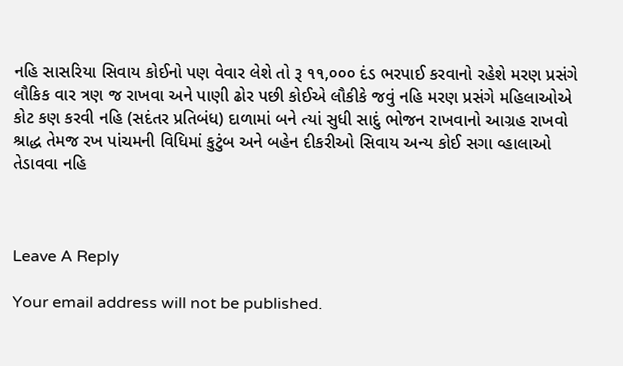નહિ સાસરિયા સિવાય કોઈનો પણ વેવાર લેશે તો રૂ ૧૧,૦૦૦ દંડ ભરપાઈ કરવાનો રહેશે મરણ પ્રસંગે લૌકિક વાર ત્રણ જ રાખવા અને પાણી ઢોર પછી કોઈએ લૌકીકે જવું નહિ મરણ પ્રસંગે મહિલાઓએ કોટ કણ કરવી નહિ (સદંતર પ્રતિબંધ) દાળામાં બને ત્યાં સુધી સાદું ભોજન રાખવાનો આગ્રહ રાખવો શ્રાદ્ધ તેમજ રખ પાંચમની વિધિમાં કુટુંબ અને બહેન દીકરીઓ સિવાય અન્ય કોઈ સગા વ્હાલાઓ તેડાવવા નહિ



Leave A Reply

Your email address will not be published.